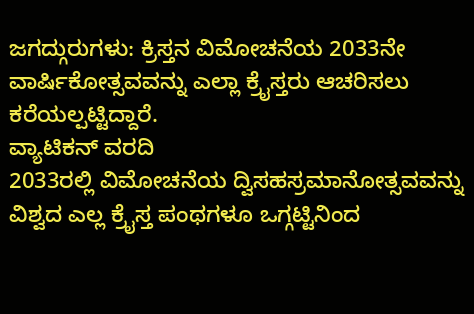ಜಗದ್ಗುರುಗಳು: ಕ್ರಿಸ್ತನ ವಿಮೋಚನೆಯ 2033ನೇ ವಾರ್ಷಿಕೋತ್ಸವವನ್ನು ಎಲ್ಲಾ ಕ್ರೈಸ್ತರು ಆಚರಿಸಲು ಕರೆಯಲ್ಪಟ್ಟಿದ್ದಾರೆ.
ವ್ಯಾಟಿಕನ್ ವರದಿ
2033ರಲ್ಲಿ ವಿಮೋಚನೆಯ ದ್ವಿಸಹಸ್ರಮಾನೋತ್ಸವವನ್ನು ವಿಶ್ವದ ಎಲ್ಲ ಕ್ರೈಸ್ತ ಪಂಥಗಳೂ ಒಗ್ಗಟ್ಟಿನಿಂದ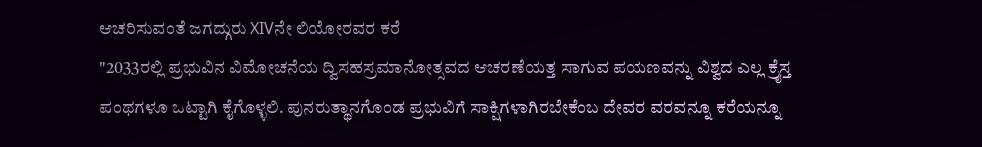ಆಚರಿಸುವಂತೆ ಜಗದ್ಗುರು XIVನೇ ಲಿಯೋರವರ ಕರೆ
"2033ರಲ್ಲಿ ಪ್ರಭುವಿನ ವಿಮೋಚನೆಯ ದ್ವಿಸಹಸ್ರಮಾನೋತ್ಸವದ ಆಚರಣೆಯತ್ತ ಸಾಗುವ ಪಯಣವನ್ನು ವಿಶ್ವದ ಎಲ್ಲ ಕ್ರೈಸ್ತ ಪಂಥಗಳೂ ಒಟ್ಟಾಗಿ ಕೈಗೊಳ್ಳಲಿ. ಪುನರುತ್ಥಾನಗೊಂಡ ಪ್ರಭುವಿಗೆ ಸಾಕ್ಷಿಗಳಾಗಿರಬೇಕೆಂಬ ದೇವರ ವರವನ್ನೂ ಕರೆಯನ್ನೂ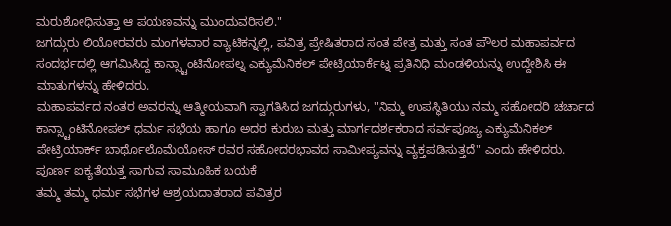ಮರುಶೋಧಿಸುತ್ತಾ ಆ ಪಯಣವನ್ನು ಮುಂದುವರಿಸಲಿ."
ಜಗದ್ಗುರು ಲಿಯೋರವರು ಮಂಗಳವಾರ ವ್ಯಾಟಿಕನ್ನಲ್ಲಿ, ಪವಿತ್ರ ಪ್ರೇಷಿತರಾದ ಸಂತ ಪೇತ್ರ ಮತ್ತು ಸಂತ ಪೌಲರ ಮಹಾಪರ್ವದ ಸಂದರ್ಭದಲ್ಲಿ ಆಗಮಿಸಿದ್ದ ಕಾನ್ಸ್ಟಾಂಟಿನೋಪಲ್ನ ಎಕ್ಯುಮೆನಿಕಲ್ ಪೇಟ್ರಿಯಾರ್ಕೆಟ್ನ ಪ್ರತಿನಿಧಿ ಮಂಡಳಿಯನ್ನು ಉದ್ದೇಶಿಸಿ ಈ ಮಾತುಗಳನ್ನು ಹೇಳಿದರು.
ಮಹಾಪರ್ವದ ನಂತರ ಅವರನ್ನು ಆತ್ಮೀಯವಾಗಿ ಸ್ವಾಗತಿಸಿದ ಜಗದ್ಗುರುಗಳು, "ನಿಮ್ಮ ಉಪಸ್ಥಿತಿಯು ನಮ್ಮ ಸಹೋದರಿ ಚರ್ಚಾದ ಕಾನ್ಸ್ಟಾಂಟಿನೋಪಲ್ ಧರ್ಮ ಸಭೆಯ ಹಾಗೂ ಅದರ ಕುರುಬ ಮತ್ತು ಮಾರ್ಗದರ್ಶಕರಾದ ಸರ್ವಪೂಜ್ಯ ಎಕ್ಯುಮೆನಿಕಲ್ ಪೇಟ್ರಿಯಾರ್ಕ್ ಬಾರ್ಥೊಲೊಮೆಯೋಸ್ ರವರ ಸಹೋದರಭಾವದ ಸಾಮೀಪ್ಯವನ್ನು ವ್ಯಕ್ತಪಡಿಸುತ್ತದೆ" ಎಂದು ಹೇಳಿದರು.
ಪೂರ್ಣ ಐಕ್ಯತೆಯತ್ತ ಸಾಗುವ ಸಾಮೂಹಿಕ ಬಯಕೆ
ತಮ್ಮ ತಮ್ಮ ಧರ್ಮ ಸಭೆಗಳ ಆಶ್ರಯದಾತರಾದ ಪವಿತ್ರರ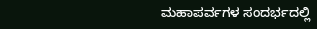ಮಹಾಪರ್ವಗಳ ಸಂದರ್ಭದಲ್ಲಿ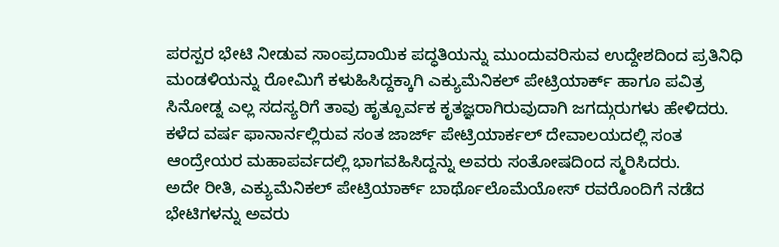ಪರಸ್ಪರ ಭೇಟಿ ನೀಡುವ ಸಾಂಪ್ರದಾಯಿಕ ಪದ್ಧತಿಯನ್ನು ಮುಂದುವರಿಸುವ ಉದ್ದೇಶದಿಂದ ಪ್ರತಿನಿಧಿ ಮಂಡಳಿಯನ್ನು ರೋಮಿಗೆ ಕಳುಹಿಸಿದ್ದಕ್ಕಾಗಿ ಎಕ್ಯುಮೆನಿಕಲ್ ಪೇಟ್ರಿಯಾರ್ಕ್ ಹಾಗೂ ಪವಿತ್ರ ಸಿನೋಡ್ನ ಎಲ್ಲ ಸದಸ್ಯರಿಗೆ ತಾವು ಹೃತ್ಪೂರ್ವಕ ಕೃತಜ್ಞರಾಗಿರುವುದಾಗಿ ಜಗದ್ಗುರುಗಳು ಹೇಳಿದರು.
ಕಳೆದ ವರ್ಷ ಫಾನಾರ್ನಲ್ಲಿರುವ ಸಂತ ಜಾರ್ಜ್ ಪೇಟ್ರಿಯಾರ್ಕಲ್ ದೇವಾಲಯದಲ್ಲಿ ಸಂತ ಆಂದ್ರೇಯರ ಮಹಾಪರ್ವದಲ್ಲಿ ಭಾಗವಹಿಸಿದ್ದನ್ನು ಅವರು ಸಂತೋಷದಿಂದ ಸ್ಮರಿಸಿದರು.
ಅದೇ ರೀತಿ, ಎಕ್ಯುಮೆನಿಕಲ್ ಪೇಟ್ರಿಯಾರ್ಕ್ ಬಾರ್ಥೊಲೊಮೆಯೋಸ್ ರವರೊಂದಿಗೆ ನಡೆದ ಭೇಟಿಗಳನ್ನು ಅವರು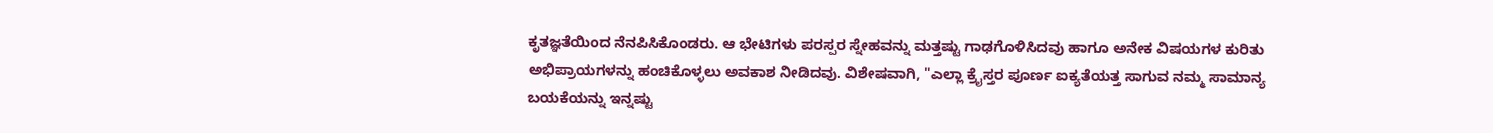ಕೃತಜ್ಞತೆಯಿಂದ ನೆನಪಿಸಿಕೊಂಡರು. ಆ ಭೇಟಿಗಳು ಪರಸ್ಪರ ಸ್ನೇಹವನ್ನು ಮತ್ತಷ್ಟು ಗಾಢಗೊಳಿಸಿದವು ಹಾಗೂ ಅನೇಕ ವಿಷಯಗಳ ಕುರಿತು ಅಭಿಪ್ರಾಯಗಳನ್ನು ಹಂಚಿಕೊಳ್ಳಲು ಅವಕಾಶ ನೀಡಿದವು. ವಿಶೇಷವಾಗಿ, "ಎಲ್ಲಾ ಕ್ರೈಸ್ತರ ಪೂರ್ಣ ಐಕ್ಯತೆಯತ್ತ ಸಾಗುವ ನಮ್ಮ ಸಾಮಾನ್ಯ ಬಯಕೆಯನ್ನು ಇನ್ನಷ್ಟು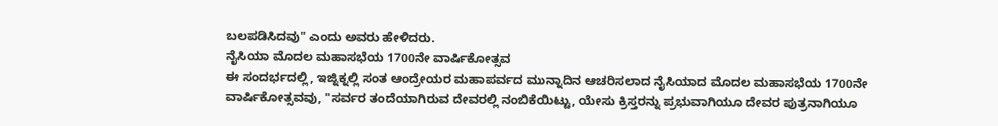ಬಲಪಡಿಸಿದವು" ಎಂದು ಅವರು ಹೇಳಿದರು.
ನೈಸಿಯಾ ಮೊದಲ ಮಹಾಸಭೆಯ 1700ನೇ ವಾರ್ಷಿಕೋತ್ಸವ
ಈ ಸಂದರ್ಭದಲ್ಲಿ, ಇಜ್ನಿಕ್ನಲ್ಲಿ ಸಂತ ಆಂದ್ರೇಯರ ಮಹಾಪರ್ವದ ಮುನ್ನಾದಿನ ಆಚರಿಸಲಾದ ನೈಸಿಯಾದ ಮೊದಲ ಮಹಾಸಭೆಯ 1700ನೇ ವಾರ್ಷಿಕೋತ್ಸವವು, "ಸರ್ವರ ತಂದೆಯಾಗಿರುವ ದೇವರಲ್ಲಿ ನಂಬಿಕೆಯಿಟ್ಟು, ಯೇಸು ಕ್ರಿಸ್ತರನ್ನು ಪ್ರಭುವಾಗಿಯೂ ದೇವರ ಪುತ್ರನಾಗಿಯೂ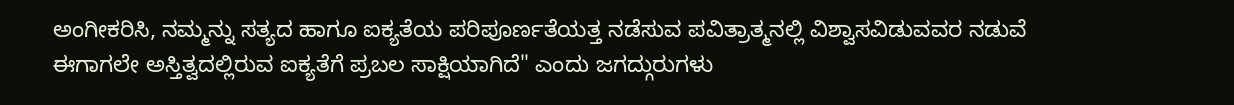ಅಂಗೀಕರಿಸಿ, ನಮ್ಮನ್ನು ಸತ್ಯದ ಹಾಗೂ ಐಕ್ಯತೆಯ ಪರಿಪೂರ್ಣತೆಯತ್ತ ನಡೆಸುವ ಪವಿತ್ರಾತ್ಮನಲ್ಲಿ ವಿಶ್ವಾಸವಿಡುವವರ ನಡುವೆ ಈಗಾಗಲೇ ಅಸ್ತಿತ್ವದಲ್ಲಿರುವ ಐಕ್ಯತೆಗೆ ಪ್ರಬಲ ಸಾಕ್ಷಿಯಾಗಿದೆ" ಎಂದು ಜಗದ್ಗುರುಗಳು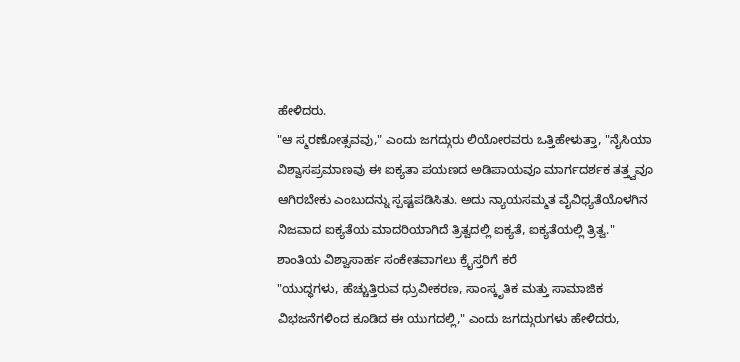ಹೇಳಿದರು.
"ಆ ಸ್ಮರಣೋತ್ಸವವು," ಎಂದು ಜಗದ್ಗುರು ಲಿಯೋರವರು ಒತ್ತಿಹೇಳುತ್ತಾ, "ನೈಸಿಯಾ ವಿಶ್ವಾಸಪ್ರಮಾಣವು ಈ ಐಕ್ಯತಾ ಪಯಣದ ಅಡಿಪಾಯವೂ ಮಾರ್ಗದರ್ಶಕ ತತ್ತ್ವವೂ ಆಗಿರಬೇಕು ಎಂಬುದನ್ನು ಸ್ಪಷ್ಟಪಡಿಸಿತು. ಅದು ನ್ಯಾಯಸಮ್ಮತ ವೈವಿಧ್ಯತೆಯೊಳಗಿನ ನಿಜವಾದ ಐಕ್ಯತೆಯ ಮಾದರಿಯಾಗಿದೆ ತ್ರಿತ್ವದಲ್ಲಿ ಐಕ್ಯತೆ, ಐಕ್ಯತೆಯಲ್ಲಿ ತ್ರಿತ್ವ."
ಶಾಂತಿಯ ವಿಶ್ವಾಸಾರ್ಹ ಸಂಕೇತವಾಗಲು ಕ್ರೈಸ್ತರಿಗೆ ಕರೆ
"ಯುದ್ಧಗಳು, ಹೆಚ್ಚುತ್ತಿರುವ ಧ್ರುವೀಕರಣ, ಸಾಂಸ್ಕೃತಿಕ ಮತ್ತು ಸಾಮಾಜಿಕ ವಿಭಜನೆಗಳಿಂದ ಕೂಡಿದ ಈ ಯುಗದಲ್ಲಿ," ಎಂದು ಜಗದ್ಗುರುಗಳು ಹೇಳಿದರು,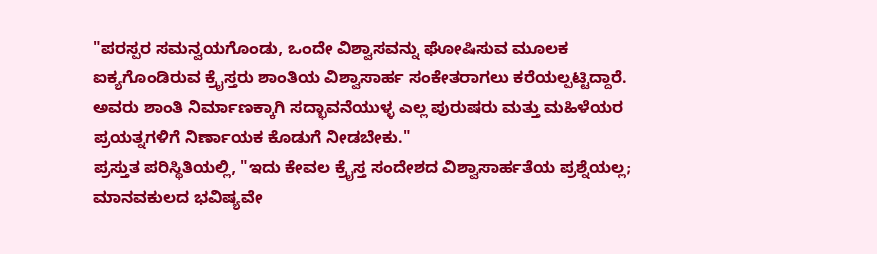"ಪರಸ್ಪರ ಸಮನ್ವಯಗೊಂಡು, ಒಂದೇ ವಿಶ್ವಾಸವನ್ನು ಘೋಷಿಸುವ ಮೂಲಕ ಐಕ್ಯಗೊಂಡಿರುವ ಕ್ರೈಸ್ತರು ಶಾಂತಿಯ ವಿಶ್ವಾಸಾರ್ಹ ಸಂಕೇತರಾಗಲು ಕರೆಯಲ್ಪಟ್ಟಿದ್ದಾರೆ. ಅವರು ಶಾಂತಿ ನಿರ್ಮಾಣಕ್ಕಾಗಿ ಸದ್ಭಾವನೆಯುಳ್ಳ ಎಲ್ಲ ಪುರುಷರು ಮತ್ತು ಮಹಿಳೆಯರ ಪ್ರಯತ್ನಗಳಿಗೆ ನಿರ್ಣಾಯಕ ಕೊಡುಗೆ ನೀಡಬೇಕು."
ಪ್ರಸ್ತುತ ಪರಿಸ್ಥಿತಿಯಲ್ಲಿ, "ಇದು ಕೇವಲ ಕ್ರೈಸ್ತ ಸಂದೇಶದ ವಿಶ್ವಾಸಾರ್ಹತೆಯ ಪ್ರಶ್ನೆಯಲ್ಲ; ಮಾನವಕುಲದ ಭವಿಷ್ಯವೇ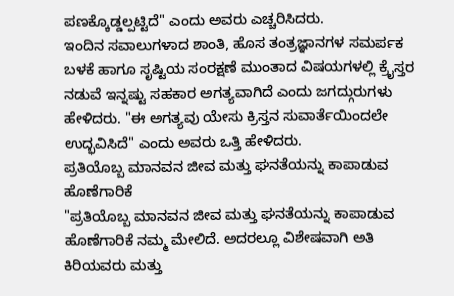ಪಣಕ್ಕೊಡ್ಡಲ್ಪಟ್ಟಿದೆ" ಎಂದು ಅವರು ಎಚ್ಚರಿಸಿದರು.
ಇಂದಿನ ಸವಾಲುಗಳಾದ ಶಾಂತಿ, ಹೊಸ ತಂತ್ರಜ್ಞಾನಗಳ ಸಮರ್ಪಕ ಬಳಕೆ ಹಾಗೂ ಸೃಷ್ಟಿಯ ಸಂರಕ್ಷಣೆ ಮುಂತಾದ ವಿಷಯಗಳಲ್ಲಿ ಕ್ರೈಸ್ತರ ನಡುವೆ ಇನ್ನಷ್ಟು ಸಹಕಾರ ಅಗತ್ಯವಾಗಿದೆ ಎಂದು ಜಗದ್ಗುರುಗಳು ಹೇಳಿದರು. "ಈ ಅಗತ್ಯವು ಯೇಸು ಕ್ರಿಸ್ತನ ಸುವಾರ್ತೆಯಿಂದಲೇ ಉದ್ಭವಿಸಿದೆ" ಎಂದು ಅವರು ಒತ್ತಿ ಹೇಳಿದರು.
ಪ್ರತಿಯೊಬ್ಬ ಮಾನವನ ಜೀವ ಮತ್ತು ಘನತೆಯನ್ನು ಕಾಪಾಡುವ ಹೊಣೆಗಾರಿಕೆ
"ಪ್ರತಿಯೊಬ್ಬ ಮಾನವನ ಜೀವ ಮತ್ತು ಘನತೆಯನ್ನು ಕಾಪಾಡುವ ಹೊಣೆಗಾರಿಕೆ ನಮ್ಮ ಮೇಲಿದೆ. ಅದರಲ್ಲೂ ವಿಶೇಷವಾಗಿ ಅತಿ ಕಿರಿಯವರು ಮತ್ತು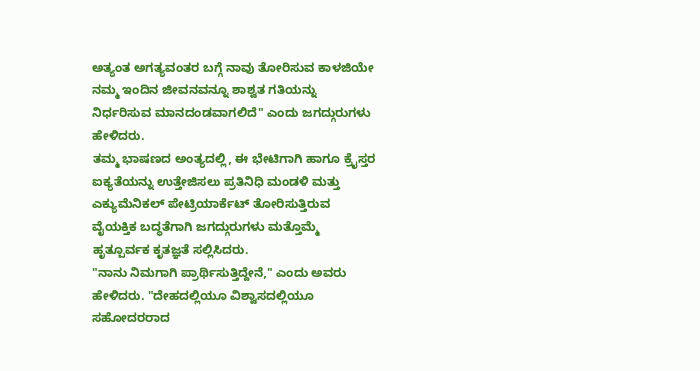ಅತ್ಯಂತ ಅಗತ್ಯವಂತರ ಬಗ್ಗೆ ನಾವು ತೋರಿಸುವ ಕಾಳಜಿಯೇ ನಮ್ಮ ಇಂದಿನ ಜೀವನವನ್ನೂ ಶಾಶ್ವತ ಗತಿಯನ್ನು ನಿರ್ಧರಿಸುವ ಮಾನದಂಡವಾಗಲಿದೆ" ಎಂದು ಜಗದ್ಗುರುಗಳು ಹೇಳಿದರು.
ತಮ್ಮ ಭಾಷಣದ ಅಂತ್ಯದಲ್ಲಿ, ಈ ಭೇಟಿಗಾಗಿ ಹಾಗೂ ಕ್ರೈಸ್ತರ ಐಕ್ಯತೆಯನ್ನು ಉತ್ತೇಜಿಸಲು ಪ್ರತಿನಿಧಿ ಮಂಡಳಿ ಮತ್ತು ಎಕ್ಯುಮೆನಿಕಲ್ ಪೇಟ್ರಿಯಾರ್ಕೆಟ್ ತೋರಿಸುತ್ತಿರುವ ವೈಯಕ್ತಿಕ ಬದ್ಧತೆಗಾಗಿ ಜಗದ್ಗುರುಗಳು ಮತ್ತೊಮ್ಮೆ ಹೃತ್ಪೂರ್ವಕ ಕೃತಜ್ಞತೆ ಸಲ್ಲಿಸಿದರು.
"ನಾನು ನಿಮಗಾಗಿ ಪ್ರಾರ್ಥಿಸುತ್ತಿದ್ದೇನೆ," ಎಂದು ಅವರು ಹೇಳಿದರು. "ದೇಹದಲ್ಲಿಯೂ ವಿಶ್ವಾಸದಲ್ಲಿಯೂ ಸಹೋದರರಾದ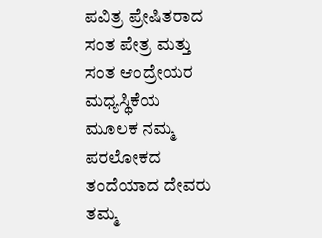ಪವಿತ್ರ ಪ್ರೇಷಿತರಾದ ಸಂತ ಪೇತ್ರ ಮತ್ತು ಸಂತ ಆಂದ್ರೇಯರ ಮಧ್ಯಸ್ಥಿಕೆಯ ಮೂಲಕ ನಮ್ಮ ಪರಲೋಕದ ತಂದೆಯಾದ ದೇವರು ತಮ್ಮ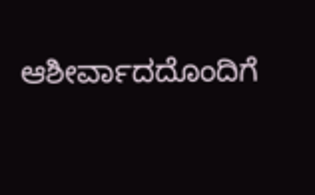ಆಶೀರ್ವಾದದೊಂದಿಗೆ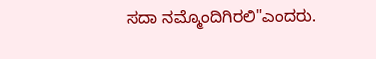ಸದಾ ನಮ್ಮೊಂದಿಗಿರಲಿ"ಎಂದರು.